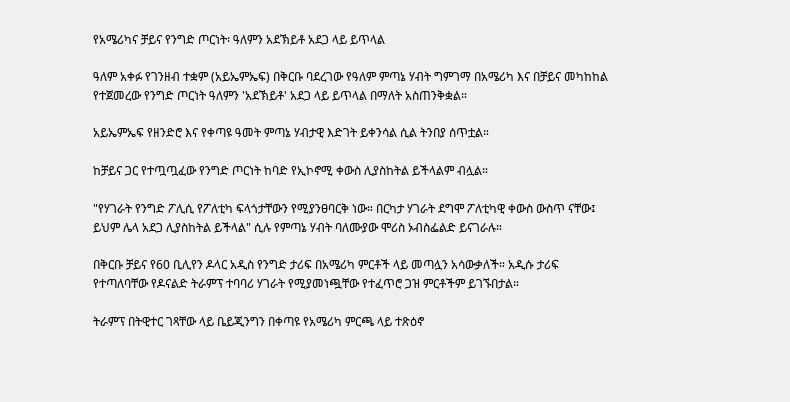የአሜሪካና ቻይና የንግድ ጦርነት፡ ዓለምን አደኽይቶ አደጋ ላይ ይጥላል

ዓለም አቀፉ የገንዘብ ተቋም (አይኤምኤፍ) በቅርቡ ባደረገው የዓለም ምጣኔ ሃብት ግምገማ በአሜሪካ እና በቻይና መካከከል የተጀመረው የንግድ ጦርነት ዓለምን 'አደኽይቶ' አደጋ ላይ ይጥላል በማለት አስጠንቅቋል።

አይኤምኤፍ የዘንድሮ እና የቀጣዩ ዓመት ምጣኔ ሃብታዊ እድገት ይቀንሳል ሲል ትንበያ ሰጥቷል።

ከቻይና ጋር የተጧጧፈው የንግድ ጦርነት ከባድ የኢኮኖሚ ቀውስ ሊያስከትል ይችላልም ብሏል።

"የሃገራት የንግድ ፖሊሲ የፖለቲካ ፍላጎታቸውን የሚያንፀባርቅ ነው። በርካታ ሃገራት ደግሞ ፖለቲካዊ ቀውስ ውስጥ ናቸው፤ ይህም ሌላ አደጋ ሊያስከትል ይችላል" ሲሉ የምጣኔ ሃብት ባለሙያው ሞሪስ ኦብስፌልድ ይናገራሉ።

በቅርቡ ቻይና የ60 ቢሊየን ዶላር አዲስ የንግድ ታሪፍ በአሜሪካ ምርቶች ላይ መጣሏን አሳውቃለች። አዲሱ ታሪፍ የተጣለባቸው የዶናልድ ትራምፕ ተባባሪ ሃገራት የሚያመነጯቸው የተፈጥሮ ጋዝ ምርቶችም ይገኙበታል።

ትራምፕ በትዊተር ገጻቸው ላይ ቤይጂንግን በቀጣዩ የአሜሪካ ምርጫ ላይ ተጽዕኖ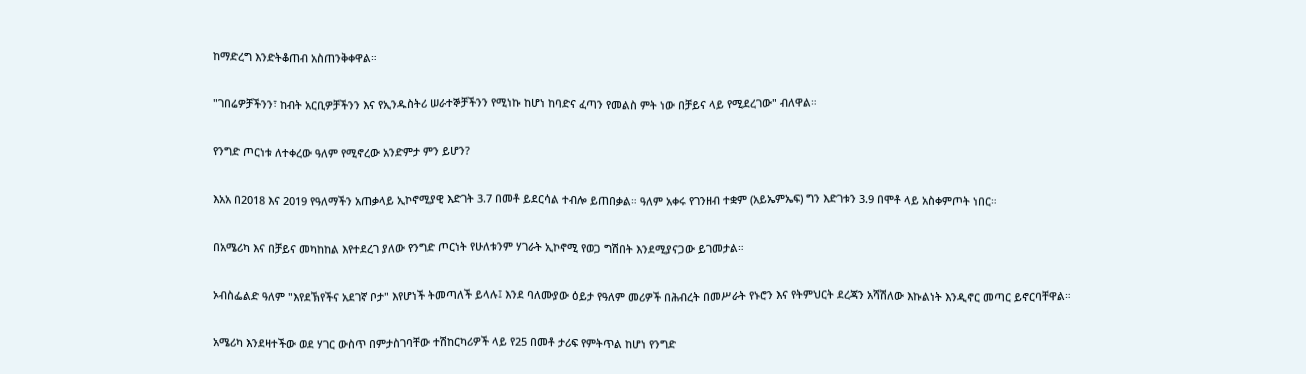ከማድረግ እንድትቆጠብ አስጠንቅቀዋል።

"ገበሬዎቻችንን፣ ከብት አርቢዎቻችንን እና የኢንዱስትሪ ሠራተኞቻችንን የሚነኩ ከሆነ ከባድና ፈጣን የመልስ ምት ነው በቻይና ላይ የሚደረገው" ብለዋል።

የንግድ ጦርነቱ ለተቀረው ዓለም የሚኖረው አንድምታ ምን ይሆን?

እአአ በ2018 እና 2019 የዓለማችን አጠቃላይ ኢኮኖሚያዊ እድገት 3.7 በመቶ ይደርሳል ተብሎ ይጠበቃል። ዓለም አቀሩ የገንዘብ ተቋም (አይኤምኤፍ) ግን እድገቱን 3.9 በሞቶ ላይ አስቀምጦት ነበር።

በአሜሪካ እና በቻይና መካከከል እየተደረገ ያለው የንግድ ጦርነት የሁለቱንም ሃገራት ኢኮኖሚ የወጋ ግሽበት እንደሚያናጋው ይገመታል።

ኦብስፌልድ ዓለም "እየደኽየችና አደገኛ ቦታ" እየሆነች ትመጣለች ይላሉ፤ እንደ ባለሙያው ዕይታ የዓለም መሪዎች በሕብረት በመሥራት የኑሮን እና የትምህርት ደረጃን አሻሽለው እኩልነት እንዲኖር መጣር ይኖርባቸዋል።

አሜሪካ እንደዛተችው ወደ ሃገር ውስጥ በምታስገባቸው ተሽከርካሪዎች ላይ የ25 በመቶ ታሪፍ የምትጥል ከሆነ የንግድ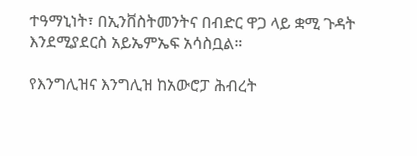ተዓማኒነት፣ በኢንቨስትመንትና በብድር ዋጋ ላይ ቋሚ ጉዳት እንደሚያደርስ አይኤምኤፍ አሳስቧል።

የእንግሊዝና እንግሊዝ ከአውሮፓ ሕብረት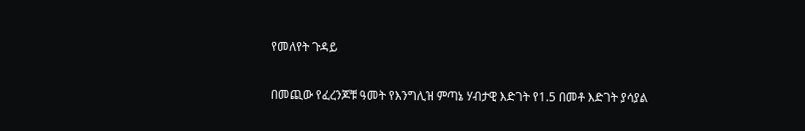የመለየት ጉዳይ

በመጪው የፈረንጆቹ ዓመት የእንግሊዝ ምጣኔ ሃብታዊ እድገት የ1.5 በመቶ እድገት ያሳያል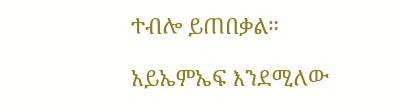ተብሎ ይጠበቃል።

አይኤምኤፍ እንደሚለው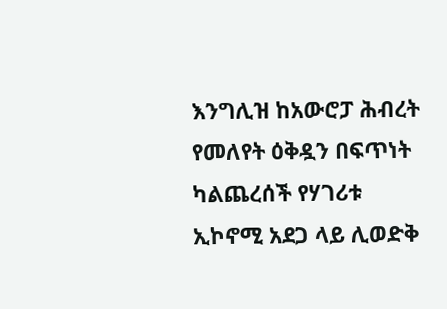እንግሊዝ ከአውሮፓ ሕብረት የመለየት ዕቅዷን በፍጥነት ካልጨረሰች የሃገሪቱ ኢኮኖሚ አደጋ ላይ ሊወድቅ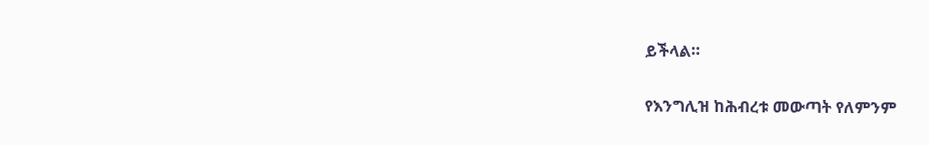ይችላል።

የእንግሊዝ ከሕብረቱ መውጣት የለምንም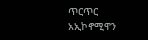ጥርጥር አኢኮኖሚዋን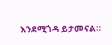እንደሚጎዳ ይታመናል።